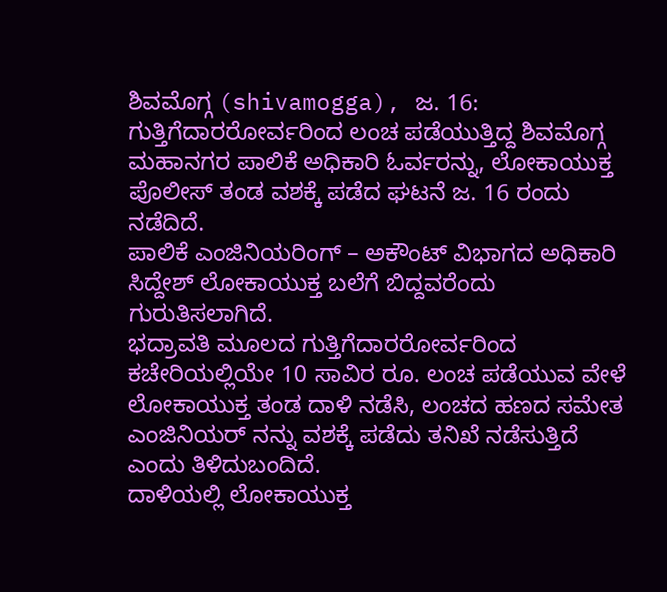ಶಿವಮೊಗ್ಗ (shivamogga), ಜ. 16: ಗುತ್ತಿಗೆದಾರರೋರ್ವರಿಂದ ಲಂಚ ಪಡೆಯುತ್ತಿದ್ದ ಶಿವಮೊಗ್ಗ ಮಹಾನಗರ ಪಾಲಿಕೆ ಅಧಿಕಾರಿ ಓರ್ವರನ್ನು, ಲೋಕಾಯುಕ್ತ ಪೊಲೀಸ್ ತಂಡ ವಶಕ್ಕೆ ಪಡೆದ ಘಟನೆ ಜ. 16 ರಂದು ನಡೆದಿದೆ.
ಪಾಲಿಕೆ ಎಂಜಿನಿಯರಿಂಗ್ – ಅಕೌಂಟ್ ವಿಭಾಗದ ಅಧಿಕಾರಿ ಸಿದ್ದೇಶ್ ಲೋಕಾಯುಕ್ತ ಬಲೆಗೆ ಬಿದ್ದವರೆಂದು ಗುರುತಿಸಲಾಗಿದೆ.
ಭದ್ರಾವತಿ ಮೂಲದ ಗುತ್ತಿಗೆದಾರರೋರ್ವರಿಂದ ಕಚೇರಿಯಲ್ಲಿಯೇ 10 ಸಾವಿರ ರೂ. ಲಂಚ ಪಡೆಯುವ ವೇಳೆ ಲೋಕಾಯುಕ್ತ ತಂಡ ದಾಳಿ ನಡೆಸಿ, ಲಂಚದ ಹಣದ ಸಮೇತ ಎಂಜಿನಿಯರ್ ನನ್ನು ವಶಕ್ಕೆ ಪಡೆದು ತನಿಖೆ ನಡೆಸುತ್ತಿದೆ ಎಂದು ತಿಳಿದುಬಂದಿದೆ.
ದಾಳಿಯಲ್ಲಿ ಲೋಕಾಯುಕ್ತ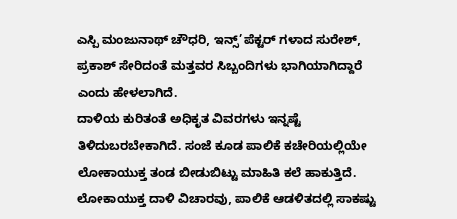ಎಸ್ಪಿ ಮಂಜುನಾಥ್ ಚೌಧರಿ, ಇನ್ಸ್’ಪೆಕ್ಟರ್ ಗಳಾದ ಸುರೇಶ್, ಪ್ರಕಾಶ್ ಸೇರಿದಂತೆ ಮತ್ತವರ ಸಿಬ್ಬಂದಿಗಳು ಭಾಗಿಯಾಗಿದ್ದಾರೆ ಎಂದು ಹೇಳಲಾಗಿದೆ.
ದಾಳಿಯ ಕುರಿತಂತೆ ಅಧಿಕೃತ ವಿವರಗಳು ಇನ್ನಷ್ಟೆ ತಿಳಿದುಬರಬೇಕಾಗಿದೆ. ಸಂಜೆ ಕೂಡ ಪಾಲಿಕೆ ಕಚೇರಿಯಲ್ಲಿಯೇ ಲೋಕಾಯುಕ್ತ ತಂಡ ಬೀಡುಬಿಟ್ಟು ಮಾಹಿತಿ ಕಲೆ ಹಾಕುತ್ತಿದೆ.
ಲೋಕಾಯುಕ್ತ ದಾಳಿ ವಿಚಾರವು, ಪಾಲಿಕೆ ಆಡಳಿತದಲ್ಲಿ ಸಾಕಷ್ಟು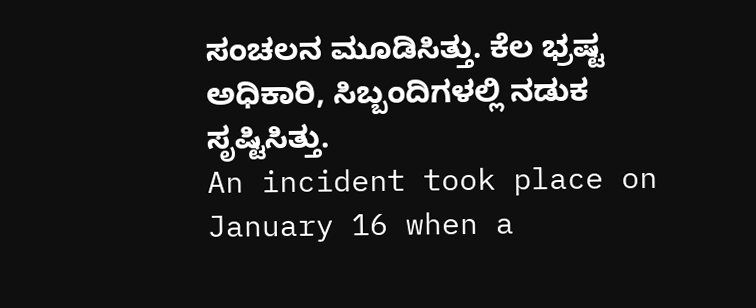ಸಂಚಲನ ಮೂಡಿಸಿತ್ತು. ಕೆಲ ಭ್ರಷ್ಟ ಅಧಿಕಾರಿ, ಸಿಬ್ಬಂದಿಗಳಲ್ಲಿ ನಡುಕ ಸೃಷ್ಟಿಸಿತ್ತು.
An incident took place on January 16 when a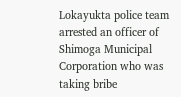Lokayukta police team arrested an officer of Shimoga Municipal Corporation who was taking bribe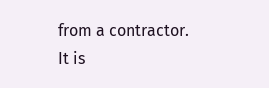from a contractor.
It is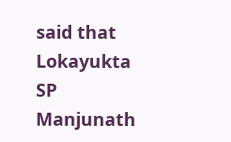said that Lokayukta SP Manjunath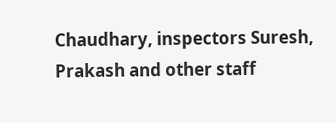Chaudhary, inspectors Suresh, Prakash and other staff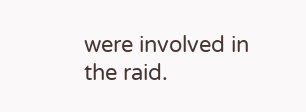were involved in the raid.